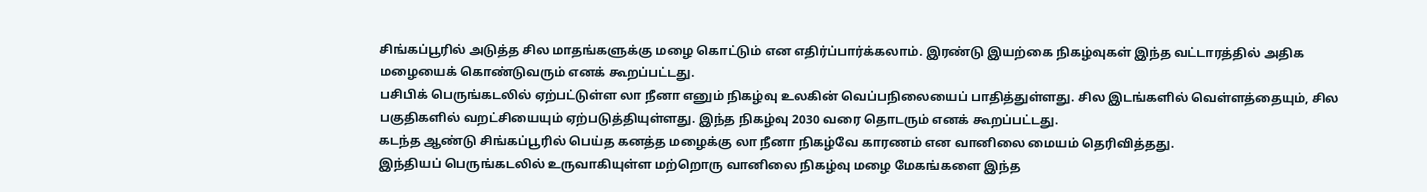சிங்கப்பூரில் அடுத்த சில மாதங்களுக்கு மழை கொட்டும் என எதிர்ப்பார்க்கலாம். இரண்டு இயற்கை நிகழ்வுகள் இந்த வட்டாரத்தில் அதிக மழையைக் கொண்டுவரும் எனக் கூறப்பட்டது.
பசிபிக் பெருங்கடலில் ஏற்பட்டுள்ள லா நீனா எனும் நிகழ்வு உலகின் வெப்பநிலையைப் பாதித்துள்ளது. சில இடங்களில் வெள்ளத்தையும், சில பகுதிகளில் வறட்சியையும் ஏற்படுத்தியுள்ளது. இந்த நிகழ்வு 2030 வரை தொடரும் எனக் கூறப்பட்டது.
கடந்த ஆண்டு சிங்கப்பூரில் பெய்த கனத்த மழைக்கு லா நீனா நிகழ்வே காரணம் என வானிலை மையம் தெரிவித்தது.
இந்தியப் பெருங்கடலில் உருவாகியுள்ள மற்றொரு வானிலை நிகழ்வு மழை மேகங்களை இந்த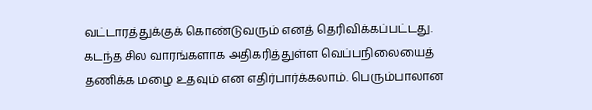வட்டாரத்துக்குக் கொண்டுவரும் எனத் தெரிவிக்கப்பட்டது.
கடந்த சில வாரங்களாக அதிகரித்துள்ள வெப்பநிலையைத் தணிக்க மழை உதவும் என எதிர்பார்க்கலாம். பெரும்பாலான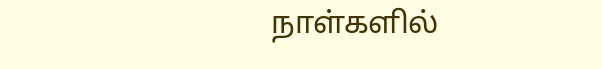நாள்களில்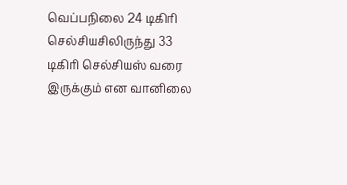வெப்பநிலை 24 டிகிரி செல்சியசிலிருந்து 33 டிகிரி செல்சியஸ் வரை இருக்கும் என வானிலை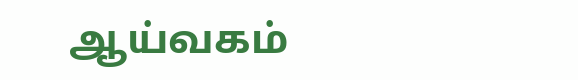ஆய்வகம்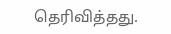தெரிவித்தது.